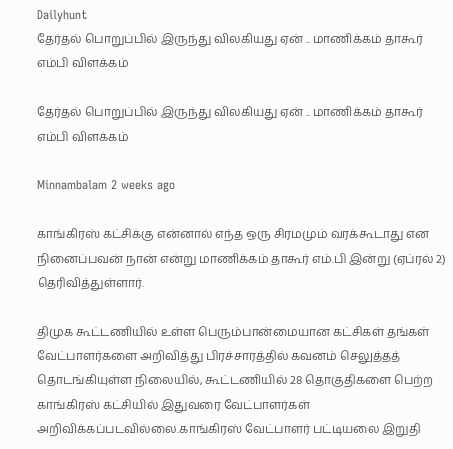Dailyhunt
தேர்தல் பொறுப்பில் இருந்து விலகியது ஏன் .. மாணிக்கம் தாகூர் எம்பி விளக்கம்

தேர்தல் பொறுப்பில் இருந்து விலகியது ஏன் .. மாணிக்கம் தாகூர் எம்பி விளக்கம்

Minnambalam 2 weeks ago

காங்கிரஸ் கட்சிக்கு என்னால் எந்த ஒரு சிரமமும் வரக்கூடாது என நினைப்பவன் நான் என்று மாணிக்கம் தாகூர் எம்.பி இன்று (ஏப்ரல் 2) தெரிவித்துள்ளார்.

திமுக கூட்டணியில் உள்ள பெரும்பான்மையான கட்சிகள் தங்கள் வேட்பாளர்களை அறிவித்து பிரச்சாரத்தில் கவனம் செலுத்தத் தொடங்கியுள்ள நிலையில், கூட்டணியில் 28 தொகுதிகளை பெற்ற காங்கிரஸ் கட்சியில் இதுவரை வேட்பாளர்கள் அறிவிக்கப்படவில்லை.காங்கிரஸ் வேட்பாளர் பட்டியலை இறுதி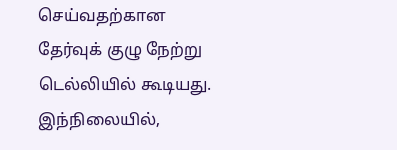செய்வதற்கான தேர்வுக் குழு நேற்று டெல்லியில் கூடியது. இந்நிலையில்,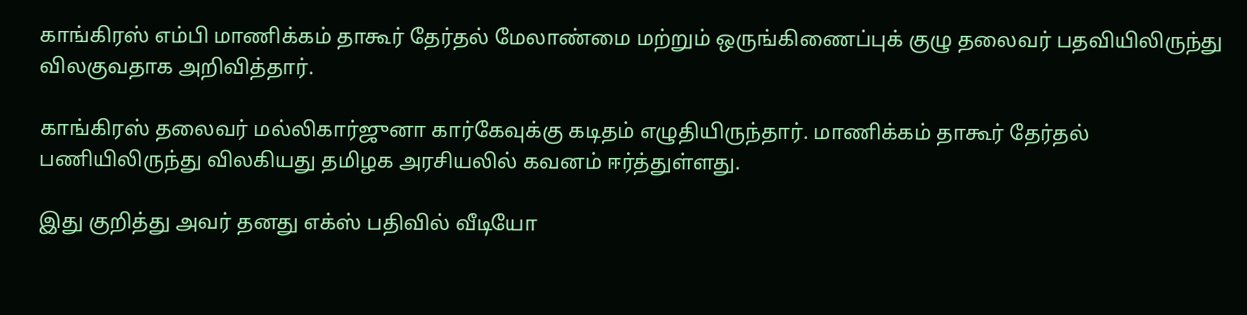காங்கிரஸ் எம்பி மாணிக்கம் தாகூர் தேர்தல் மேலாண்மை மற்றும் ஒருங்கிணைப்புக் குழு தலைவர் பதவியிலிருந்து விலகுவதாக அறிவித்தார்.

காங்கிரஸ் தலைவர் மல்லிகார்ஜுனா கார்கேவுக்கு கடிதம் எழுதியிருந்தார். மாணிக்கம் தாகூர் தேர்தல் பணியிலிருந்து விலகியது தமிழக அரசியலில் கவனம் ஈர்த்துள்ளது.

இது குறித்து அவர் தனது எக்ஸ் பதிவில் வீடியோ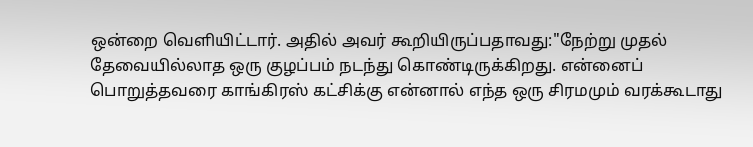ஒன்றை வெளியிட்டார். அதில் அவர் கூறியிருப்பதாவது:"நேற்று முதல் தேவையில்லாத ஒரு குழப்பம் நடந்து கொண்டிருக்கிறது. என்னைப் பொறுத்தவரை காங்கிரஸ் கட்சிக்கு என்னால் எந்த ஒரு சிரமமும் வரக்கூடாது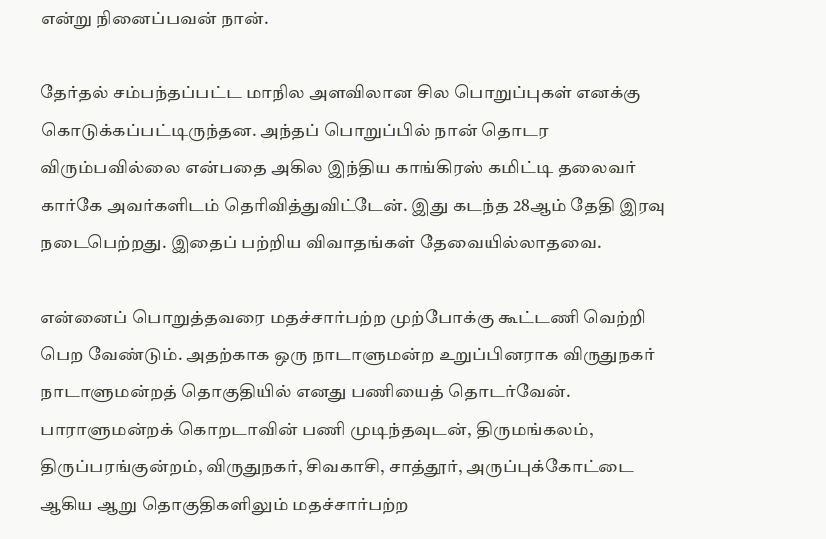என்று நினைப்பவன் நான்.

தேர்தல் சம்பந்தப்பட்ட மாநில அளவிலான சில பொறுப்புகள் எனக்கு கொடுக்கப்பட்டிருந்தன. அந்தப் பொறுப்பில் நான் தொடர விரும்பவில்லை என்பதை அகில இந்திய காங்கிரஸ் கமிட்டி தலைவர் கார்கே அவர்களிடம் தெரிவித்துவிட்டேன். இது கடந்த 28ஆம் தேதி இரவு நடைபெற்றது. இதைப் பற்றிய விவாதங்கள் தேவையில்லாதவை.

என்னைப் பொறுத்தவரை மதச்சார்பற்ற முற்போக்கு கூட்டணி வெற்றி பெற வேண்டும். அதற்காக ஒரு நாடாளுமன்ற உறுப்பினராக விருதுநகர் நாடாளுமன்றத் தொகுதியில் எனது பணியைத் தொடர்வேன். பாராளுமன்றக் கொறடாவின் பணி முடிந்தவுடன், திருமங்கலம், திருப்பரங்குன்றம், விருதுநகர், சிவகாசி, சாத்தூர், அருப்புக்கோட்டை ஆகிய ஆறு தொகுதிகளிலும் மதச்சார்பற்ற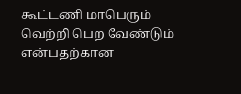கூட்டணி மாபெரும் வெற்றி பெற வேண்டும் என்பதற்கான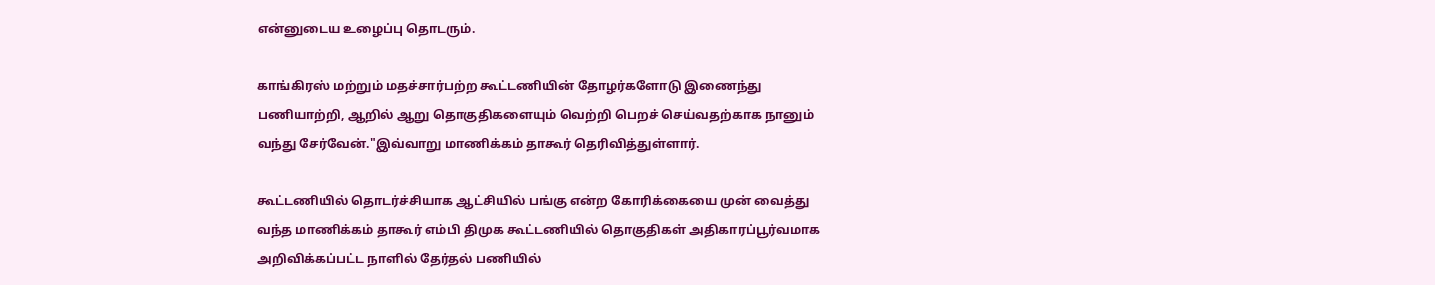என்னுடைய உழைப்பு தொடரும்.

காங்கிரஸ் மற்றும் மதச்சார்பற்ற கூட்டணியின் தோழர்களோடு இணைந்து பணியாற்றி, ஆறில் ஆறு தொகுதிகளையும் வெற்றி பெறச் செய்வதற்காக நானும் வந்து சேர்வேன்."இவ்வாறு மாணிக்கம் தாகூர் தெரிவித்துள்ளார்.

கூட்டணியில் தொடர்ச்சியாக ஆட்சியில் பங்கு என்ற கோரிக்கையை முன் வைத்து வந்த மாணிக்கம் தாகூர் எம்பி திமுக கூட்டணியில் தொகுதிகள் அதிகாரப்பூர்வமாக அறிவிக்கப்பட்ட நாளில் தேர்தல் பணியில்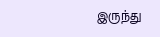இருந்து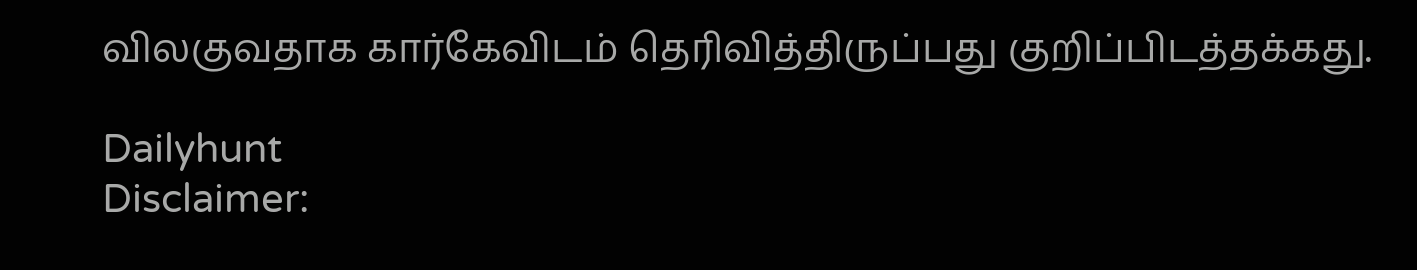விலகுவதாக கார்கேவிடம் தெரிவித்திருப்பது குறிப்பிடத்தக்கது.

Dailyhunt
Disclaimer: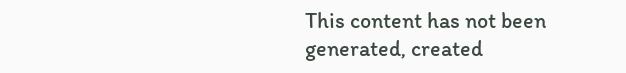This content has not been generated, created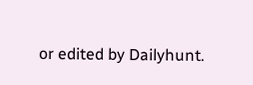or edited by Dailyhunt.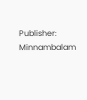Publisher: Minnambalam